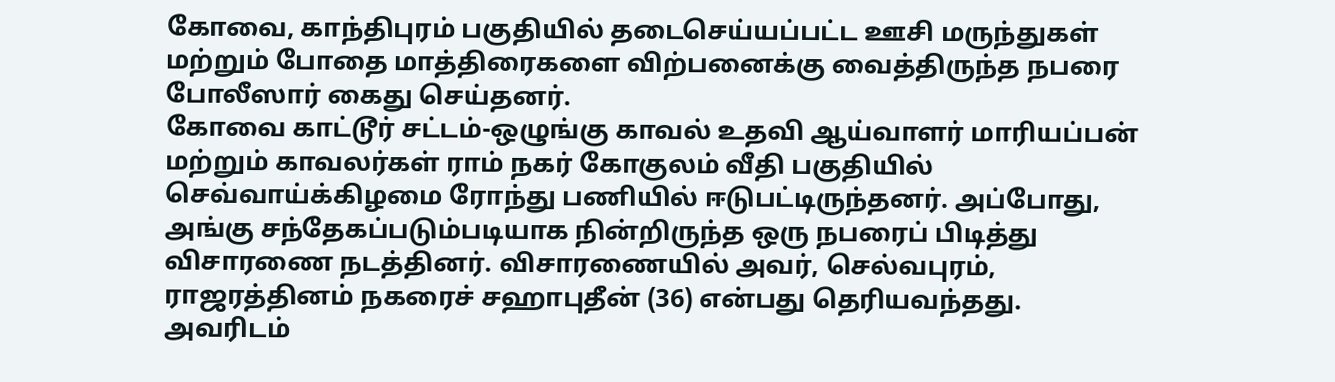கோவை, காந்திபுரம் பகுதியில் தடைசெய்யப்பட்ட ஊசி மருந்துகள் மற்றும் போதை மாத்திரைகளை விற்பனைக்கு வைத்திருந்த நபரை போலீஸார் கைது செய்தனர்.
கோவை காட்டூர் சட்டம்-ஒழுங்கு காவல் உதவி ஆய்வாளர் மாரியப்பன் மற்றும் காவலர்கள் ராம் நகர் கோகுலம் வீதி பகுதியில்
செவ்வாய்க்கிழமை ரோந்து பணியில் ஈடுபட்டிருந்தனர். அப்போது, அங்கு சந்தேகப்படும்படியாக நின்றிருந்த ஒரு நபரைப் பிடித்து விசாரணை நடத்தினர். விசாரணையில் அவர், செல்வபுரம், ராஜரத்தினம் நகரைச் சஹாபுதீன் (36) என்பது தெரியவந்தது.
அவரிடம்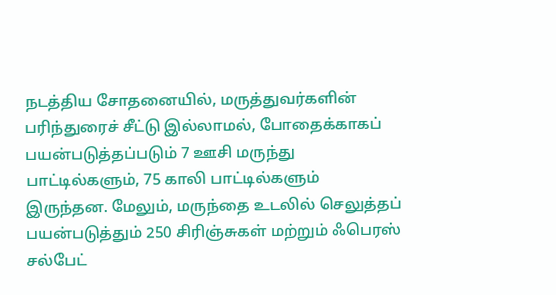நடத்திய சோதனையில், மருத்துவர்களின் பரிந்துரைச் சீட்டு இல்லாமல், போதைக்காகப் பயன்படுத்தப்படும் 7 ஊசி மருந்து பாட்டில்களும், 75 காலி பாட்டில்களும் இருந்தன. மேலும், மருந்தை உடலில் செலுத்தப் பயன்படுத்தும் 250 சிரிஞ்சுகள் மற்றும் ஃபெரஸ் சல்பேட்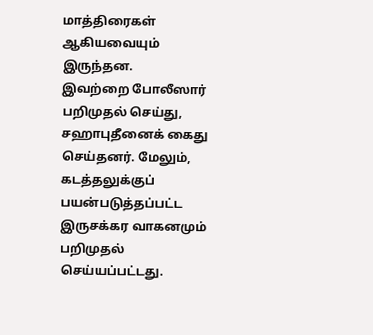மாத்திரைகள் ஆகியவையும் இருந்தன.
இவற்றை போலீஸார் பறிமுதல் செய்து, சஹாபுதீனைக் கைது செய்தனர். மேலும், கடத்தலுக்குப் பயன்படுத்தப்பட்ட இருசக்கர வாகனமும் பறிமுதல் செய்யப்பட்டது.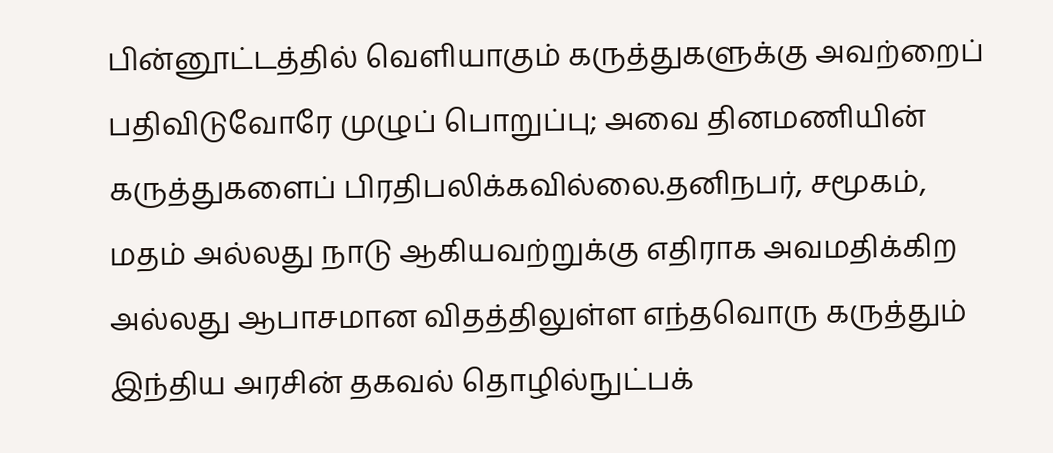பின்னூட்டத்தில் வெளியாகும் கருத்துகளுக்கு அவற்றைப் பதிவிடுவோரே முழுப் பொறுப்பு; அவை தினமணியின் கருத்துகளைப் பிரதிபலிக்கவில்லை.தனிநபர், சமூகம், மதம் அல்லது நாடு ஆகியவற்றுக்கு எதிராக அவமதிக்கிற அல்லது ஆபாசமான விதத்திலுள்ள எந்தவொரு கருத்தும் இந்திய அரசின் தகவல் தொழில்நுட்பக்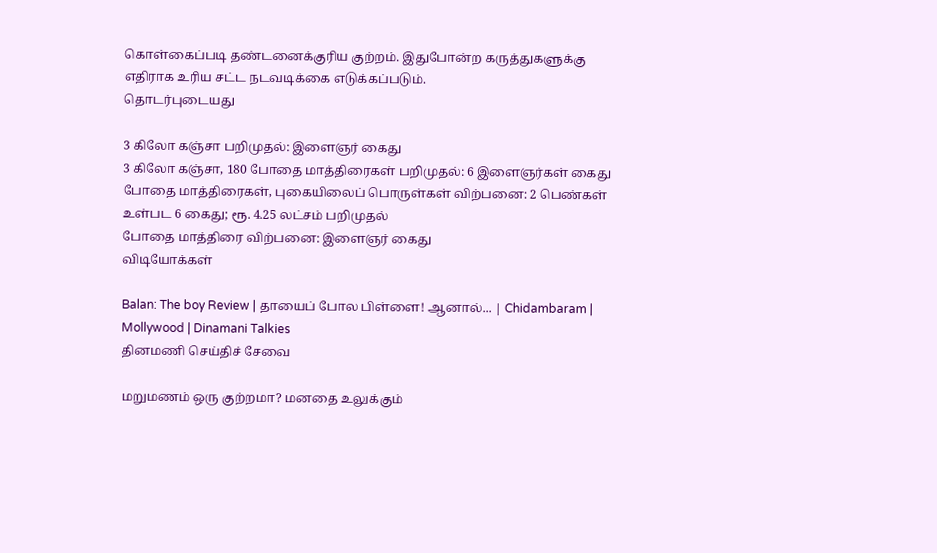கொள்கைப்படி தண்டனைக்குரிய குற்றம். இதுபோன்ற கருத்துகளுக்கு எதிராக உரிய சட்ட நடவடிக்கை எடுக்கப்படும்.
தொடர்புடையது

3 கிலோ கஞ்சா பறிமுதல்: இளைஞர் கைது
3 கிலோ கஞ்சா, 180 போதை மாத்திரைகள் பறிமுதல்: 6 இளைஞர்கள் கைது
போதை மாத்திரைகள், புகையிலைப் பொருள்கள் விற்பனை: 2 பெண்கள் உள்பட 6 கைது; ரூ. 4.25 லட்சம் பறிமுதல்
போதை மாத்திரை விற்பனை: இளைஞர் கைது
விடியோக்கள்

Balan: The boy Review | தாயைப் போல பிள்ளை! ஆனால்... | Chidambaram | Mollywood | Dinamani Talkies
தினமணி செய்திச் சேவை

மறுமணம் ஒரு குற்றமா? மனதை உலுக்கும்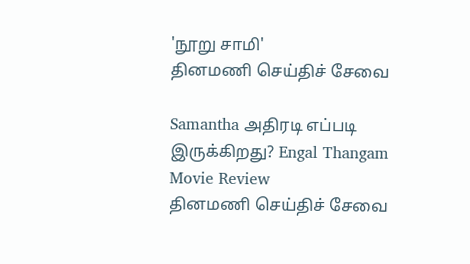'நூறு சாமி'
தினமணி செய்திச் சேவை

Samantha அதிரடி எப்படி இருக்கிறது? Engal Thangam Movie Review
தினமணி செய்திச் சேவை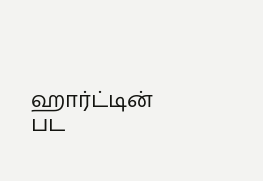ஹார்ட்டின் பட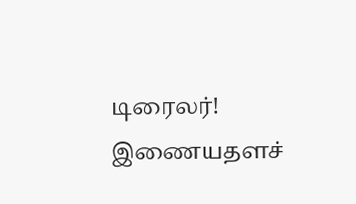டிரைலர்!
இணையதளச்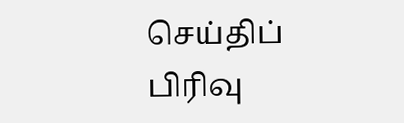செய்திப் பிரிவு